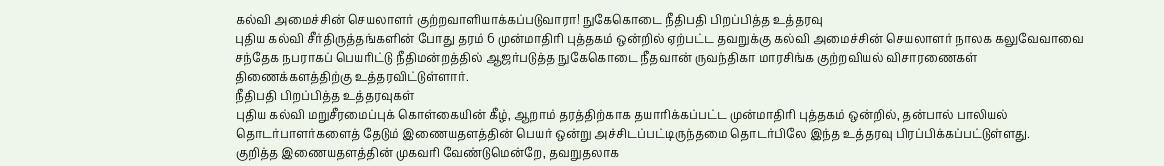கல்வி அமைச்சின் செயலாளர் குற்றவாளியாக்கப்படுவாரா! நுகேகொடை நீதிபதி பிறப்பித்த உத்தரவு
புதிய கல்வி சீர்திருத்தங்களின் போது தரம் 6 முன்மாதிரி புத்தகம் ஒன்றில் ஏற்பட்ட தவறுக்கு கல்வி அமைச்சின் செயலாளர் நாலக கலுவேவாவை சந்தேக நபராகப் பெயரிட்டு நீதிமன்றத்தில் ஆஜர்படுத்த நுகேகொடை நீதவான் ருவந்திகா மாரசிங்க குற்றவியல் விசாரணைகள் திணைக்களத்திற்கு உத்தரவிட்டுள்ளார்.
நீதிபதி பிறப்பித்த உத்தரவுகள்
புதிய கல்வி மறுசீரமைப்புக் கொள்கையின் கீழ், ஆறாம் தரத்திற்காக தயாரிக்கப்பட்ட முன்மாதிரி புத்தகம் ஒன்றில், தன்பால் பாலியல் தொடர்பாளர்களைத் தேடும் இணையதளத்தின் பெயர் ஒன்று அச்சிடப்பட்டிருந்தமை தொடர்பிலே இந்த உத்தரவு பிரப்பிக்கப்பட்டுள்ளது.
குறித்த இணையதளத்தின் முகவரி வேண்டுமென்றே, தவறுதலாக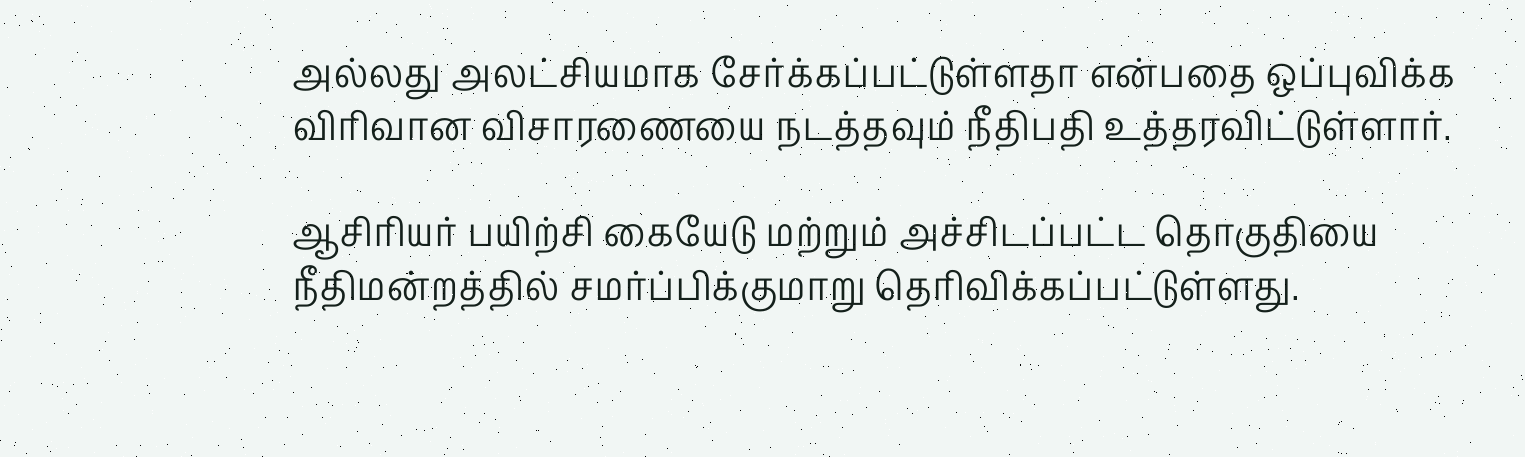அல்லது அலட்சியமாக சேர்க்கப்பட்டுள்ளதா என்பதை ஒப்புவிக்க விரிவான விசாரணையை நடத்தவும் நீதிபதி உத்தரவிட்டுள்ளார்.

ஆசிரியர் பயிற்சி கையேடு மற்றும் அச்சிடப்பட்ட தொகுதியை நீதிமன்றத்தில் சமர்ப்பிக்குமாறு தெரிவிக்கப்பட்டுள்ளது.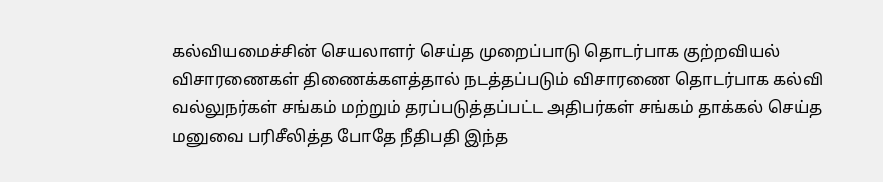கல்வியமைச்சின் செயலாளர் செய்த முறைப்பாடு தொடர்பாக குற்றவியல் விசாரணைகள் திணைக்களத்தால் நடத்தப்படும் விசாரணை தொடர்பாக கல்வி வல்லுநர்கள் சங்கம் மற்றும் தரப்படுத்தப்பட்ட அதிபர்கள் சங்கம் தாக்கல் செய்த மனுவை பரிசீலித்த போதே நீதிபதி இந்த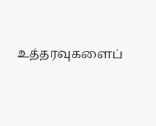உத்தரவுகளைப்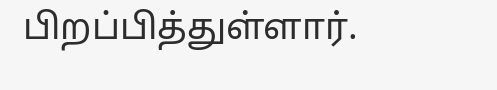பிறப்பித்துள்ளார்.